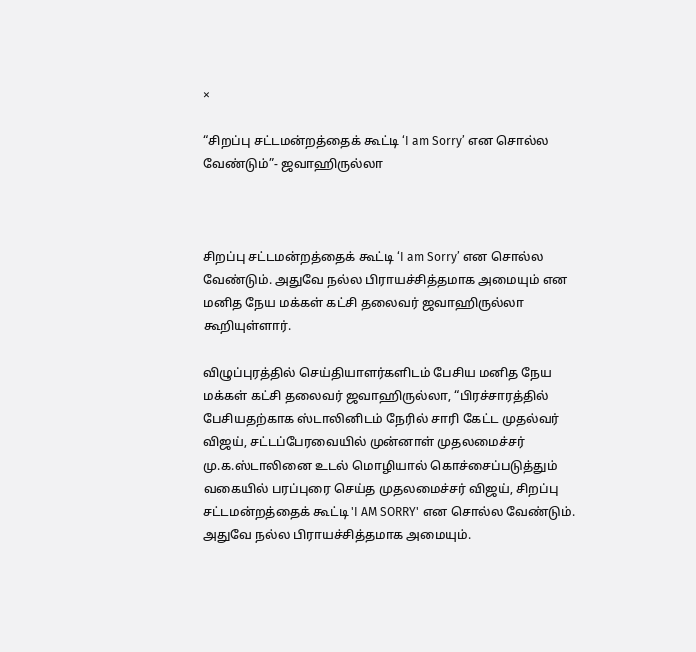×

“சிறப்பு சட்டமன்றத்தைக் கூட்டி ‘I am Sorry’ என சொல்ல வேண்டும்”- ஜவாஹிருல்லா



சிறப்பு சட்டமன்றத்தைக் கூட்டி ‘I am Sorry’ என சொல்ல வேண்டும். அதுவே நல்ல பிராயச்சித்தமாக அமையும் என மனித நேய மக்கள் கட்சி தலைவர் ஜவாஹிருல்லா கூறியுள்ளார்.

விழுப்புரத்தில் செய்தியாளர்களிடம் பேசிய மனித நேய மக்கள் கட்சி தலைவர் ஜவாஹிருல்லா, “பிரச்சாரத்தில் பேசியதற்காக ஸ்டாலினிடம் நேரில் சாரி கேட்ட முதல்வர் விஜய், சட்டப்பேரவையில் முன்னாள் முதலமைச்சர் மு.க.ஸ்டாலினை உடல் மொழியால் கொச்சைப்படுத்தும் வகையில் பரப்புரை செய்த முதலமைச்சர் விஜய், சிறப்பு சட்டமன்றத்தைக் கூட்டி 'I AM SORRY' என சொல்ல வேண்டும். அதுவே நல்ல பிராயச்சித்தமாக அமையும்.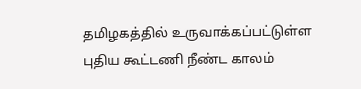தமிழகத்தில் உருவாக்கப்பட்டுள்ள புதிய கூட்டணி நீண்ட காலம்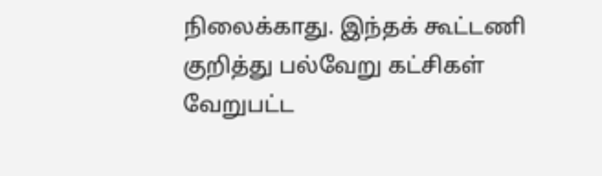நிலைக்காது. இந்தக் கூட்டணி குறித்து பல்வேறு கட்சிகள் வேறுபட்ட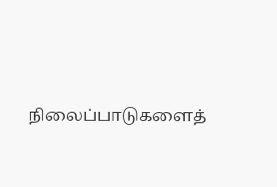நிலைப்பாடுகளைத்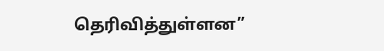தெரிவித்துள்ளன”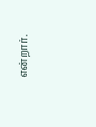என்றார்.